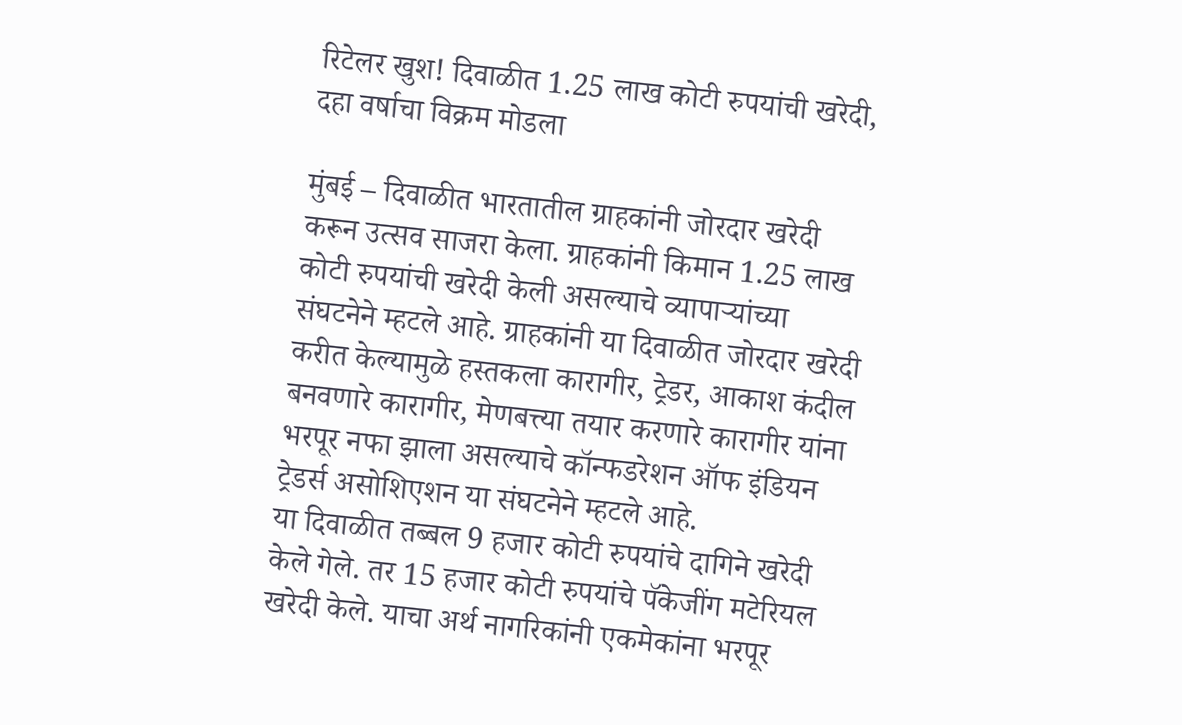रिटेलर खुश! दिवाळीत 1.25 लाख कोटी रुपयांची खरेदी, दहा वर्षाचा विक्रम मोडला

मुंबई – दिवाळीत भारतातील ग्राहकांनी जोरदार खरेदी करून उत्सव साजरा केला. ग्राहकांनी किमान 1.25 लाख कोटी रुपयांची खरेदी केली असल्याचे व्यापाऱ्यांच्या संघटनेने म्हटले आहे. ग्राहकांनी या दिवाळीत जोरदार खरेदी करीत केल्यामुळे हस्तकला कारागीर, ट्रेडर, आकाश कंदील बनवणारे कारागीर, मेणबत्त्या तयार करणारे कारागीर यांना भरपूर नफा झाला असल्याचे कॉन्फडरेशन ऑफ इंडियन ट्रेडर्स असोशिएशन या संघटनेने म्हटले आहे.
या दिवाळीत तब्बल 9 हजार कोटी रुपयांचे दागिने खरेदी केले गेले. तर 15 हजार कोटी रुपयांचे पॅकेजींग मटेरियल खरेदी केले. याचा अर्थ नागरिकांनी एकमेकांना भरपूर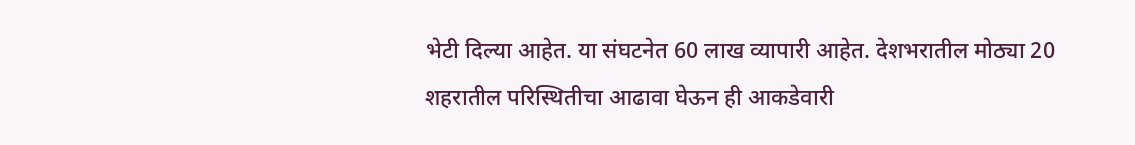भेटी दिल्या आहेत. या संघटनेत 60 लाख व्यापारी आहेत. देशभरातील मोठ्या 20 शहरातील परिस्थितीचा आढावा घेऊन ही आकडेवारी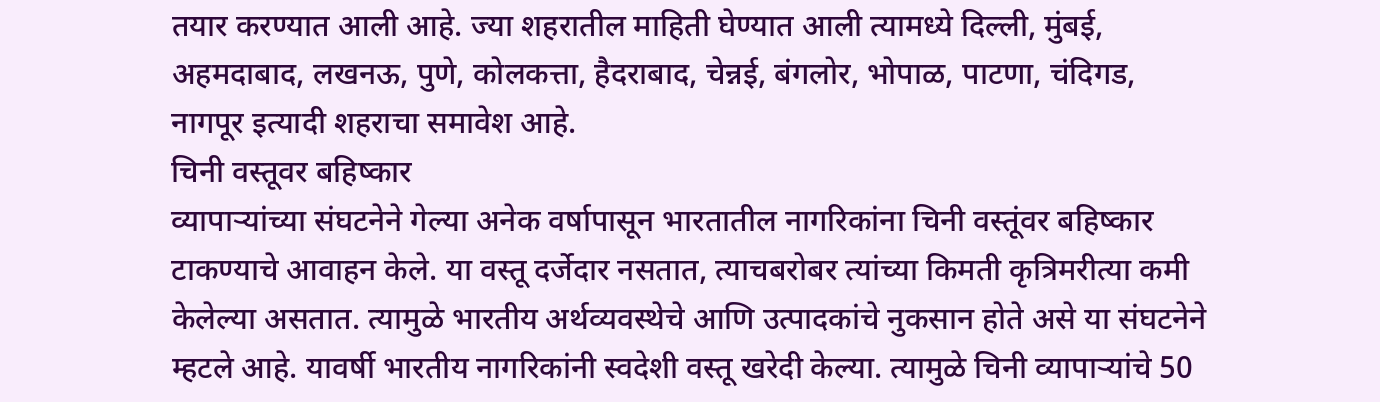तयार करण्यात आली आहे. ज्या शहरातील माहिती घेण्यात आली त्यामध्ये दिल्ली, मुंबई, अहमदाबाद, लखनऊ, पुणे, कोलकत्ता, हैदराबाद, चेन्नई, बंगलोर, भोपाळ, पाटणा, चंदिगड, नागपूर इत्यादी शहराचा समावेश आहे.
चिनी वस्तूवर बहिष्कार
व्यापाऱ्यांच्या संघटनेने गेल्या अनेक वर्षापासून भारतातील नागरिकांना चिनी वस्तूंवर बहिष्कार टाकण्याचे आवाहन केले. या वस्तू दर्जेदार नसतात, त्याचबरोबर त्यांच्या किमती कृत्रिमरीत्या कमी केलेल्या असतात. त्यामुळे भारतीय अर्थव्यवस्थेचे आणि उत्पादकांचे नुकसान होते असे या संघटनेने म्हटले आहे. यावर्षी भारतीय नागरिकांनी स्वदेशी वस्तू खरेदी केल्या. त्यामुळे चिनी व्यापाऱ्यांचे 50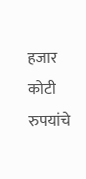हजार कोटी रुपयांचे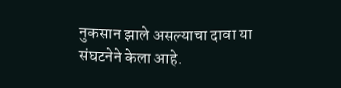नुकसान झाले असल्याचा दावा या संघटनेने केला आहे.